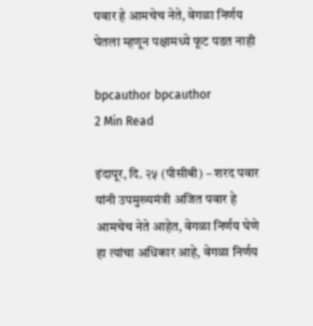पवार हे आमचेच नेते, वेगळा निर्णय घेतला म्हणून पक्षामध्ये फूट पडत नाही

bpcauthor bpcauthor
2 Min Read

इंदापूर, दि. २५ (पीसीबी) – शरद पवार यांनी उपमुख्यमंत्री अजित पवार हे आमचेच नेते आहेत, वेगळा निर्णय घेणे हा त्यांचा अधिकार आहे, वेगळा निर्णय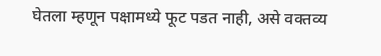घेतला म्हणून पक्षामध्ये फूट पडत नाही, असे वक्तव्य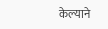केल्याने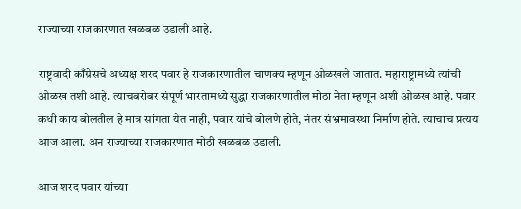राज्याच्या राजकारणात खळबळ उडाली आहे.

राष्ट्रवादी काँग्रेसचे अध्यक्ष शरद पवार हे राजकारणातील चाणक्य म्हणून ओळखले जातात. महाराष्ट्रामध्ये त्यांची ओळख तशी आहे. त्याचबरोबर संपूर्ण भारतामध्ये सुद्धा राजकारणातील मोठा नेता म्हणून अशी ओळख आहे. पवार कधी काय बोलतील हे मात्र सांगता येत नाही, पवार यांचे बोलणे होते, नंतर संभ्रमावस्था निर्माण होते. त्याचाच प्रत्यय आज आला. अन राज्याच्या राजकारणात मोठी खळबळ उडाली.

आज शरद पवार यांच्या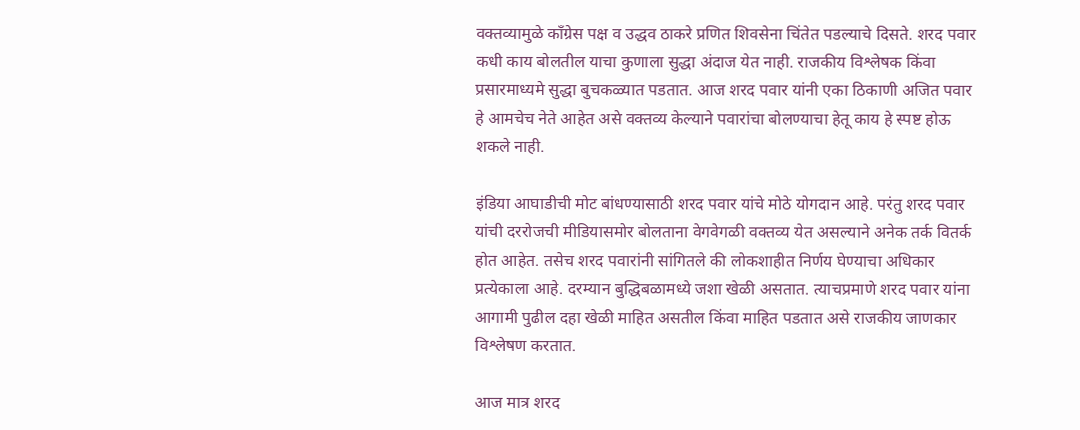वक्तव्यामुळे काँग्रेस पक्ष व उद्धव ठाकरे प्रणित शिवसेना चिंतेत पडल्याचे दिसते. शरद पवार कधी काय बोलतील याचा कुणाला सुद्धा अंदाज येत नाही. राजकीय विश्लेषक किंवा प्रसारमाध्यमे सुद्धा बुचकळ्यात पडतात. आज शरद पवार यांनी एका ठिकाणी अजित पवार हे आमचेच नेते आहेत असे वक्तव्य केल्याने पवारांचा बोलण्याचा हेतू काय हे स्पष्ट होऊ शकले नाही.

इंडिया आघाडीची मोट बांधण्यासाठी शरद पवार यांचे मोठे योगदान आहे. परंतु शरद पवार यांची दररोजची मीडियासमोर बोलताना वेगवेगळी वक्तव्य येत असल्याने अनेक तर्क वितर्क होत आहेत. तसेच शरद पवारांनी सांगितले की लोकशाहीत निर्णय घेण्याचा अधिकार प्रत्येकाला आहे. दरम्यान बुद्धिबळामध्ये जशा खेळी असतात. त्याचप्रमाणे शरद पवार यांना आगामी पुढील दहा खेळी माहित असतील किंवा माहित पडतात असे राजकीय जाणकार विश्लेषण करतात.

आज मात्र शरद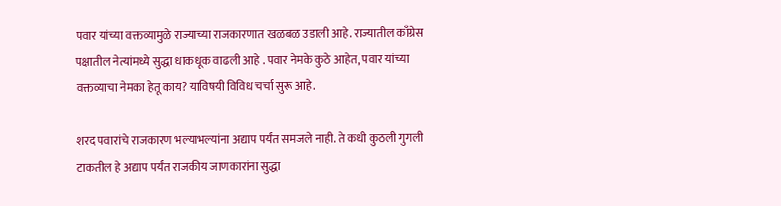पवार यांच्या वक्तव्यामुळे राज्याच्या राजकारणात खळबळ उडाली आहे. राज्यातील काँग्रेस पक्षातील नेत्यांमध्ये सुद्धा धाकधूक वाढली आहे . पवार नेमके कुठे आहेत, पवार यांच्या वक्तव्याचा नेमका हेतू काय? याविषयी विविध चर्चा सुरू आहे.

शरद पवारांचे राजकारण भल्याभल्यांना अद्याप पर्यंत समजले नाही. ते कधी कुठली गुगली टाकतील हे अद्याप पर्यंत राजकीय जाणकारांना सुद्धा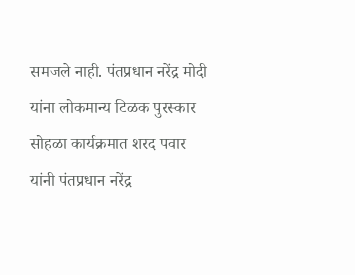समजले नाही. पंतप्रधान नरेंद्र मोदी यांना लोकमान्य टिळक पुरस्कार सोहळा कार्यक्रमात शरद पवार यांनी पंतप्रधान नरेंद्र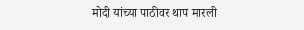मोदी यांच्या पाठीवर थाप मारली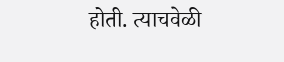होती. त्याचवेळी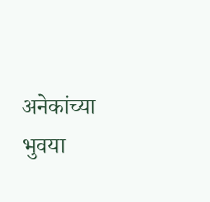अनेकांच्या भुवया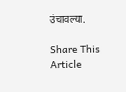उंचावल्या.

Share This Article